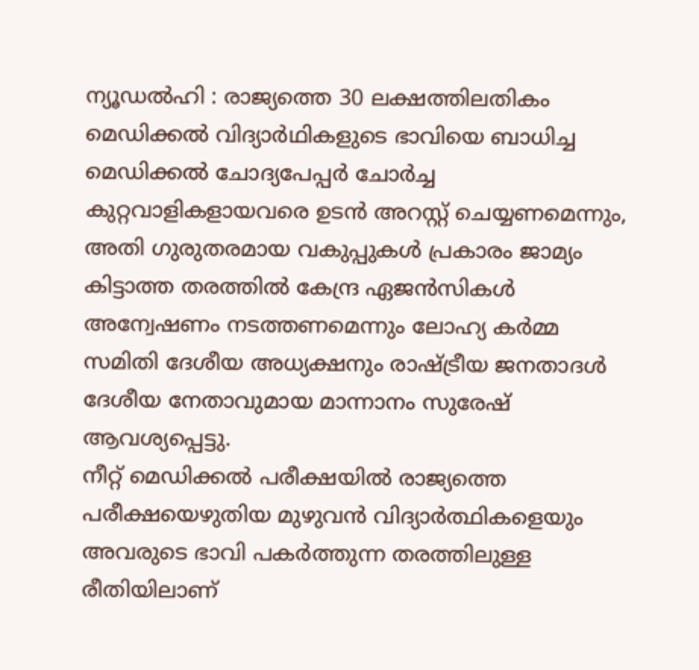ന്യൂഡൽഹി : രാജ്യത്തെ 30 ലക്ഷത്തിലതികം മെഡിക്കൽ വിദ്യാർഥികളുടെ ഭാവിയെ ബാധിച്ച മെഡിക്കൽ ചോദ്യപേപ്പർ ചോർച്ച കുറ്റവാളികളായവരെ ഉടൻ അറസ്റ്റ് ചെയ്യണമെന്നും, അതി ഗുരുതരമായ വകുപ്പുകൾ പ്രകാരം ജാമ്യം കിട്ടാത്ത തരത്തിൽ കേന്ദ്ര ഏജൻസികൾ അന്വേഷണം നടത്തണമെന്നും ലോഹ്യ കർമ്മ സമിതി ദേശീയ അധ്യക്ഷനും രാഷ്ട്രീയ ജനതാദൾ ദേശീയ നേതാവുമായ മാന്നാനം സുരേഷ് ആവശ്യപ്പെട്ടു.
നീറ്റ് മെഡിക്കൽ പരീക്ഷയിൽ രാജ്യത്തെ പരീക്ഷയെഴുതിയ മുഴുവൻ വിദ്യാർത്ഥികളെയും അവരുടെ ഭാവി പകർത്തുന്ന തരത്തിലുള്ള രീതിയിലാണ്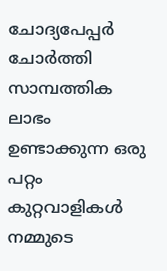ചോദ്യപേപ്പർ ചോർത്തി സാമ്പത്തിക ലാഭം ഉണ്ടാക്കുന്ന ഒരു പറ്റം കുറ്റവാളികൾ നമ്മുടെ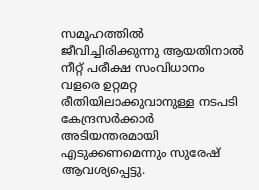സമൂഹത്തിൽ ജീവിച്ചിരിക്കുന്നു ആയതിനാൽ നീറ്റ് പരീക്ഷ സംവിധാനം വളരെ ഉറ്റമറ്റ രീതിയിലാക്കുവാനുള്ള നടപടി കേന്ദ്രസർക്കാർ അടിയന്തരമായി
എടുക്കണമെന്നും സുരേഷ് ആവശ്യപ്പെട്ടു.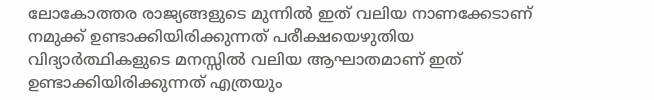ലോകോത്തര രാജ്യങ്ങളുടെ മുന്നിൽ ഇത് വലിയ നാണക്കേടാണ് നമുക്ക് ഉണ്ടാക്കിയിരിക്കുന്നത് പരീക്ഷയെഴുതിയ വിദ്യാർത്ഥികളുടെ മനസ്സിൽ വലിയ ആഘാതമാണ് ഇത് ഉണ്ടാക്കിയിരിക്കുന്നത് എത്രയും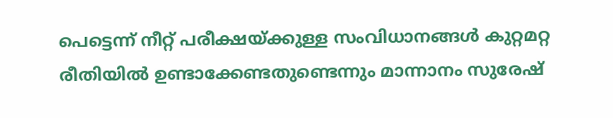പെട്ടെന്ന് നീറ്റ് പരീക്ഷയ്ക്കുള്ള സംവിധാനങ്ങൾ കുറ്റമറ്റ രീതിയിൽ ഉണ്ടാക്കേണ്ടതുണ്ടെന്നും മാന്നാനം സുരേഷ്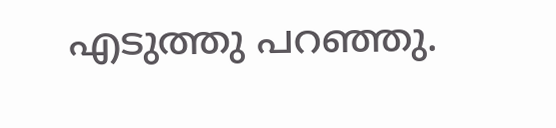എടുത്തു പറഞ്ഞു.